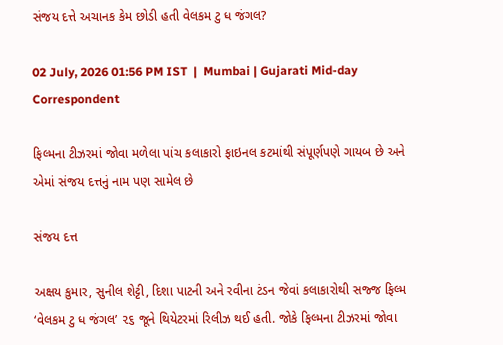સંજય દત્તે અચાનક કેમ છોડી હતી વેલકમ ટુ ધ જંગલ?

02 July, 2026 01:56 PM IST  |  Mumbai | Gujarati Mid-day Correspondent

ફિલ્મના ટીઝરમાં જોવા મળેલા પાંચ કલાકારો ફાઇનલ કટમાંથી સંપૂર્ણપણે ગાયબ છે અને એમાં સંજય દત્તનું નામ પણ સામેલ છે

સંજય દત્ત

અક્ષય કુમાર, સુનીલ શેટ્ટી, દિશા પાટની અને રવીના ટંડન જેવાં કલાકારોથી સજ્જ ફિલ્મ ‘વેલકમ ટુ ધ જંગલ’ ૨૬ જૂને થિયેટરમાં રિલીઝ થઈ હતી. જોકે ફિલ્મના ટીઝરમાં જોવા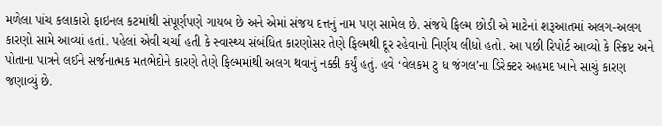મળેલા પાંચ કલાકારો ફાઇનલ કટમાંથી સંપૂર્ણપણે ગાયબ છે અને એમાં સંજય દત્તનું નામ પણ સામેલ છે. સંજયે ફિલ્મ છોડી એ માટેનાં શરૂઆતમાં અલગ-અલગ કારણો સામે આવ્યાં હતાં. પહેલાં એવી ચર્ચા હતી કે સ્વાસ્થ્ય સંબંધિત કારણોસર તેણે ફિલ્મથી દૂર રહેવાનો નિર્ણય લીધો હતો. આ પછી રિપોર્ટ આવ્યો કે સ્ક્રિપ્ટ અને પોતાના પાત્રને લઈને સર્જનાત્મક મતભેદોને કારણે તેણે ફિલ્મમાંથી અલગ થવાનું નક્કી કર્યું હતું. હવે ‘વેલકમ ટુ ધ જંગલ’ના ડિરેક્ટર અહમદ ખાને સાચું કારણ જણાવ્યું છે.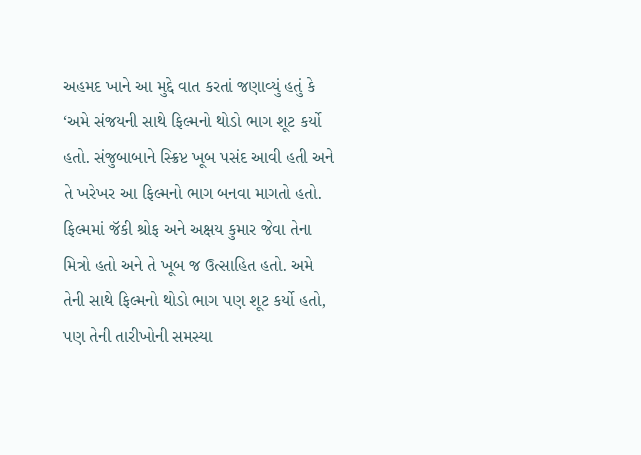અહમદ ખાને આ મુદ્દે વાત કરતાં જણાવ્યું હતું કે ‘અમે સંજયની સાથે ફિલ્મનો થોડો ભાગ શૂટ કર્યો હતો. સંજુબાબાને સ્ક્રિપ્ટ ખૂબ પસંદ આવી હતી અને તે ખરેખર આ ફિલ્મનો ભાગ બનવા માગતો હતો. ફિલ્મમાં જૅકી શ્રોફ અને અક્ષય કુમાર જેવા તેના મિત્રો હતો અને તે ખૂબ જ ઉત્સાહિત હતો. અમે તેની સાથે ફિલ્મનો થોડો ભાગ પણ શૂટ કર્યો હતો, પણ તેની તારીખોની સમસ્યા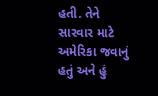હતી. તેને સારવાર માટે અમેરિકા જવાનું હતું અને હું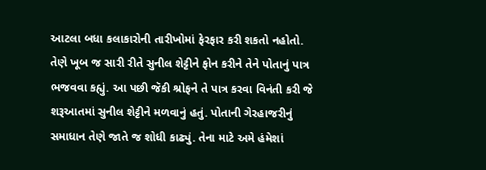આટલા બધા કલાકારોની તારીખોમાં ફેરફાર કરી શકતો નહોતો. તેણે ખૂબ જ સારી રીતે સુનીલ શેટ્ટીને ફોન કરીને તેને પોતાનું પાત્ર ભજવવા કહ્યું. આ પછી જૅકી શ્રોફને તે પાત્ર કરવા વિનંતી કરી જે શરૂઆતમાં સુનીલ શેટ્ટીને મળવાનું હતું. પોતાની ગેરહાજરીનું સમાધાન તેણે જાતે જ શોધી કાઢ્યું. તેના માટે અમે હંમેશાં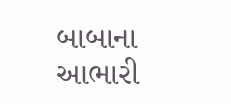બાબાના આભારી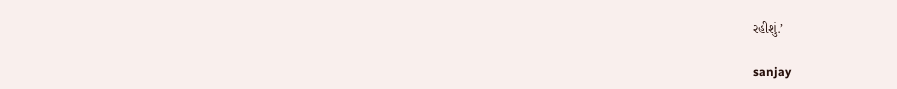રહીશું.’

sanjay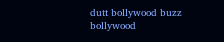dutt bollywood buzz bollywood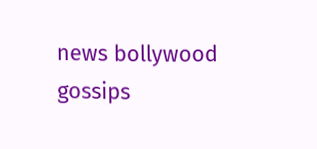news bollywood gossips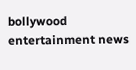bollywood entertainment news